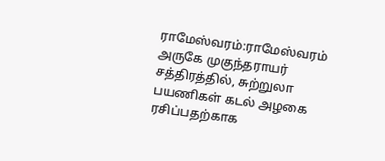ராமேஸ்வரம்:ராமேஸ்வரம் அருகே முகுந்தராயர் சத்திரத்தில், சுற்றுலா பயணிகள் கடல் அழகை ரசிப்பதற்காக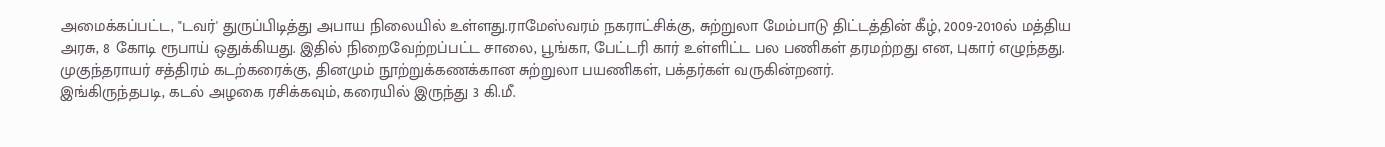அமைக்கப்பட்ட, "டவர்' துருப்பிடித்து அபாய நிலையில் உள்ளது.ராமேஸ்வரம் நகராட்சிக்கு, சுற்றுலா மேம்பாடு திட்டத்தின் கீழ், 2009-2010ல் மத்திய அரசு, 8 கோடி ரூபாய் ஒதுக்கியது. இதில் நிறைவேற்றப்பட்ட சாலை, பூங்கா, பேட்டரி கார் உள்ளிட்ட பல பணிகள் தரமற்றது என, புகார் எழுந்தது. முகுந்தராயர் சத்திரம் கடற்கரைக்கு, தினமும் நூற்றுக்கணக்கான சுற்றுலா பயணிகள், பக்தர்கள் வருகின்றனர்.
இங்கிருந்தபடி, கடல் அழகை ரசிக்கவும், கரையில் இருந்து 3 கி.மீ.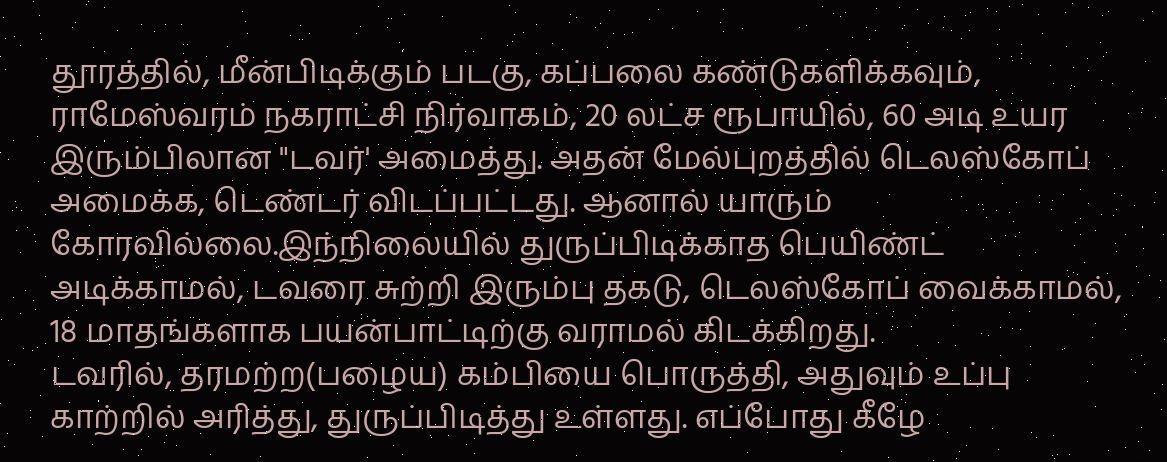தூரத்தில், மீன்பிடிக்கும் படகு, கப்பலை கண்டுகளிக்கவும், ராமேஸ்வரம் நகராட்சி நிர்வாகம், 20 லட்ச ரூபாயில், 60 அடி உயர இரும்பிலான "டவர்' அமைத்து. அதன் மேல்புறத்தில் டெலஸ்கோப் அமைக்க, டெண்டர் விடப்பட்டது. ஆனால் யாரும் கோரவில்லை.இந்நிலையில் துருப்பிடிக்காத பெயிண்ட் அடிக்காமல், டவரை சுற்றி இரும்பு தகடு, டெலஸ்கோப் வைக்காமல், 18 மாதங்களாக பயன்பாட்டிற்கு வராமல் கிடக்கிறது.
டவரில், தரமற்ற(பழைய) கம்பியை பொருத்தி, அதுவும் உப்பு காற்றில் அரித்து, துருப்பிடித்து உள்ளது. எப்போது கீழே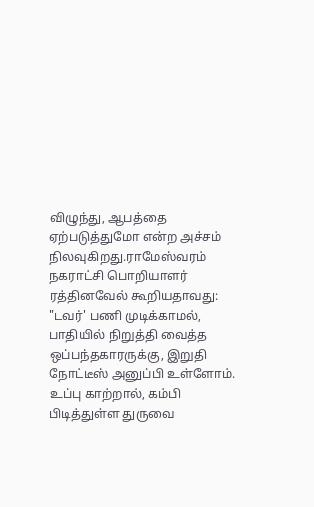விழுந்து, ஆபத்தை ஏற்படுத்துமோ என்ற அச்சம் நிலவுகிறது.ராமேஸ்வரம் நகராட்சி பொறியாளர் ரத்தினவேல் கூறியதாவது: "டவர்' பணி முடிக்காமல், பாதியில் நிறுத்தி வைத்த ஒப்பந்தகாரருக்கு, இறுதி நோட்டீஸ் அனுப்பி உள்ளோம். உப்பு காற்றால், கம்பி பிடித்துள்ள துருவை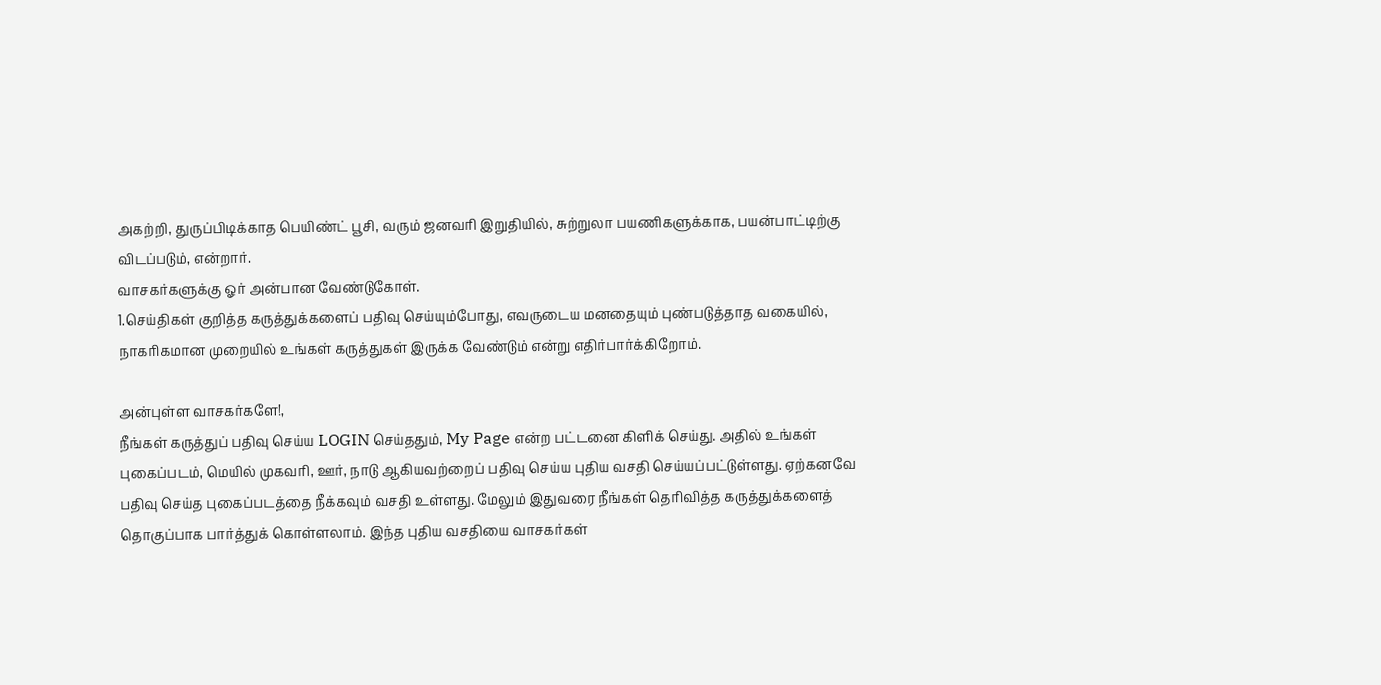அகற்றி, துருப்பிடிக்காத பெயிண்ட் பூசி, வரும் ஜனவரி இறுதியில், சுற்றுலா பயணிகளுக்காக, பயன்பாட்டிற்கு விடப்படும், என்றார்.
வாசகர்களுக்கு ஓர் அன்பான வேண்டுகோள்.
1.செய்திகள் குறித்த கருத்துக்களைப் பதிவு செய்யும்போது, எவருடைய மனதையும் புண்படுத்தாத வகையில், நாகரிகமான முறையில் உங்கள் கருத்துகள் இருக்க வேண்டும் என்று எதிர்பார்க்கிறோம்.

அன்புள்ள வாசகர்களே!,
நீங்கள் கருத்துப் பதிவு செய்ய LOGIN செய்ததும், My Page என்ற பட்டனை கிளிக் செய்து. அதில் உங்கள் புகைப்படம், மெயில் முகவரி, ஊர், நாடு ஆகியவற்றைப் பதிவு செய்ய புதிய வசதி செய்யப்பட்டுள்ளது. ஏற்கனவே பதிவு செய்த புகைப்படத்தை நீக்கவும் வசதி உள்ளது. மேலும் இதுவரை நீங்கள் தெரிவித்த கருத்துக்களைத் தொகுப்பாக பார்த்துக் கொள்ளலாம். இந்த புதிய வசதியை வாசகர்கள்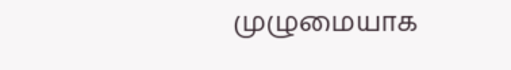முழுமையாக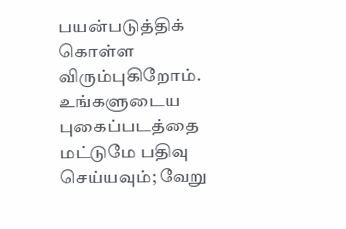பயன்படுத்திக் கொள்ள விரும்புகிறோம். உங்களுடைய புகைப்படத்தை மட்டுமே பதிவு செய்யவும்; வேறு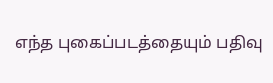எந்த புகைப்படத்தையும் பதிவு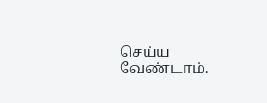செய்ய வேண்டாம்.